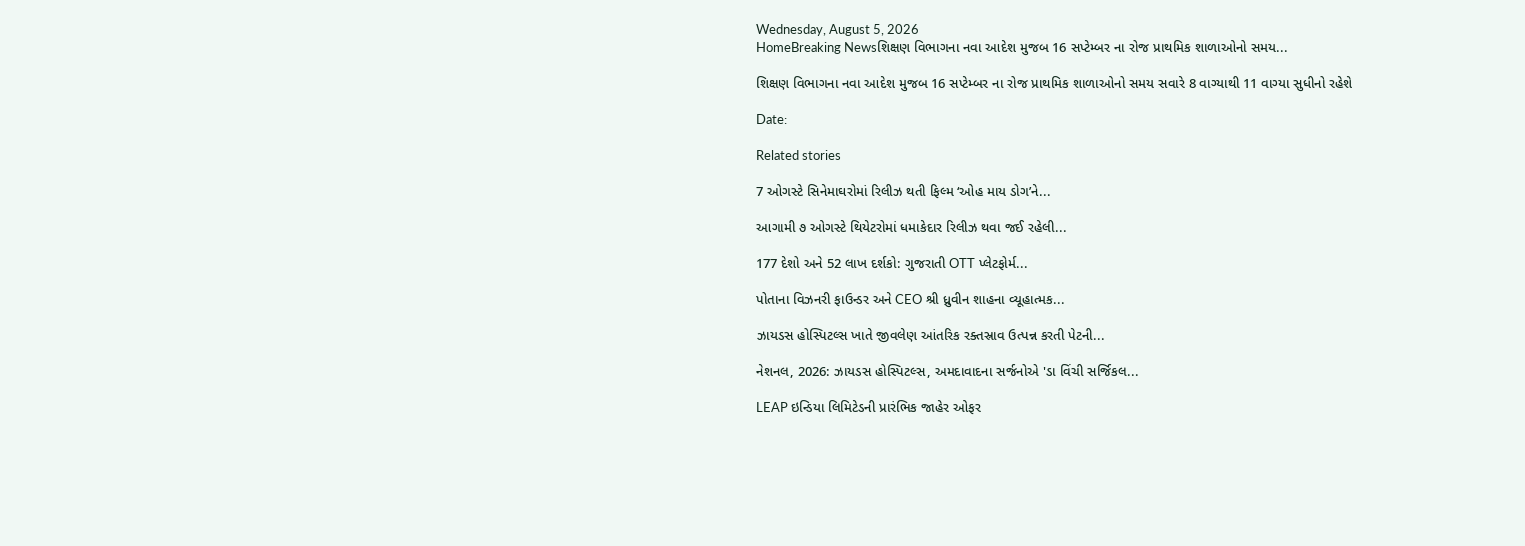Wednesday, August 5, 2026
HomeBreaking Newsશિક્ષણ વિભાગના નવા આદેશ મુજબ 16 સપ્ટેમ્બર ના રોજ પ્રાથમિક શાળાઓનો સમય...

શિક્ષણ વિભાગના નવા આદેશ મુજબ 16 સપ્ટેમ્બર ના રોજ પ્રાથમિક શાળાઓનો સમય સવારે 8 વાગ્યાથી 11 વાગ્યા સુધીનો રહેશે

Date:

Related stories

7 ઓગસ્ટે સિનેમાઘરોમાં રિલીઝ થતી ફિલ્મ ‘ઓહ માય ડોગ’ને...

આગામી ૭ ઓગસ્ટે થિયેટરોમાં ધમાકેદાર રિલીઝ થવા જઈ રહેલી...

177 દેશો અને 52 લાખ દર્શકો: ગુજરાતી OTT પ્લેટફોર્મ...

પોતાના વિઝનરી ફાઉન્ડર અને CEO શ્રી ધ્રુવીન શાહના વ્યૂહાત્મક...

ઝાયડસ હોસ્પિટલ્સ ખાતે જીવલેણ આંતરિક રક્તસ્રાવ ઉત્પન્ન કરતી પેટની...

નેશનલ, 2026: ઝાયડસ હોસ્પિટલ્સ, અમદાવાદના સર્જનોએ 'ડા વિંચી સર્જિકલ...

LEAP ઇન્ડિયા લિમિટેડની પ્રારંભિક જાહેર ઓફર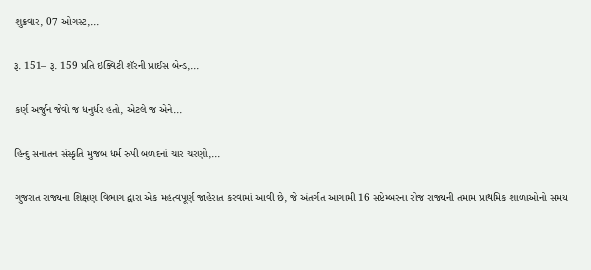શુક્રવાર, 07 ઓગસ્ટ,...

રૂ. 151– રૂ. 159 પ્રતિ ઇક્વિટી શૅરની પ્રાઈસ બેન્ડ,...

કર્ણ અર્જુન જેવો જ ધનુર્ધર હતો, એટલે જ એને...

હિન્દુ સનાતન સંસ્કૃતિ મુજબ ધર્મ રુપી બળદનાં ચાર ચરણો,...

ગુજરાત રાજ્યના શિક્ષણ વિભાગ દ્વારા એક મહત્વપૂર્ણ જાહેરાત કરવામાં આવી છે, જે અંતર્ગત આગામી 16 સપ્ટેમ્બરના રોજ રાજ્યની તમામ પ્રાથમિક શાળાઓનો સમય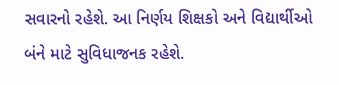સવારનો રહેશે. આ નિર્ણય શિક્ષકો અને વિદ્યાર્થીઓ બંને માટે સુવિધાજનક રહેશે.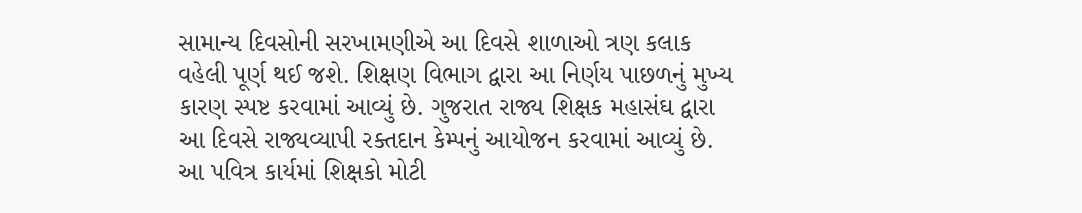સામાન્ય દિવસોની સરખામણીએ આ દિવસે શાળાઓ ત્રણ કલાક વહેલી પૂર્ણ થઈ જશે. શિક્ષણ વિભાગ દ્વારા આ નિર્ણય પાછળનું મુખ્ય કારણ સ્પષ્ટ કરવામાં આવ્યું છે. ગુજરાત રાજ્ય શિક્ષક મહાસંઘ દ્વારા આ દિવસે રાજ્યવ્યાપી રક્તદાન કેમ્પનું આયોજન કરવામાં આવ્યું છે. આ પવિત્ર કાર્યમાં શિક્ષકો મોટી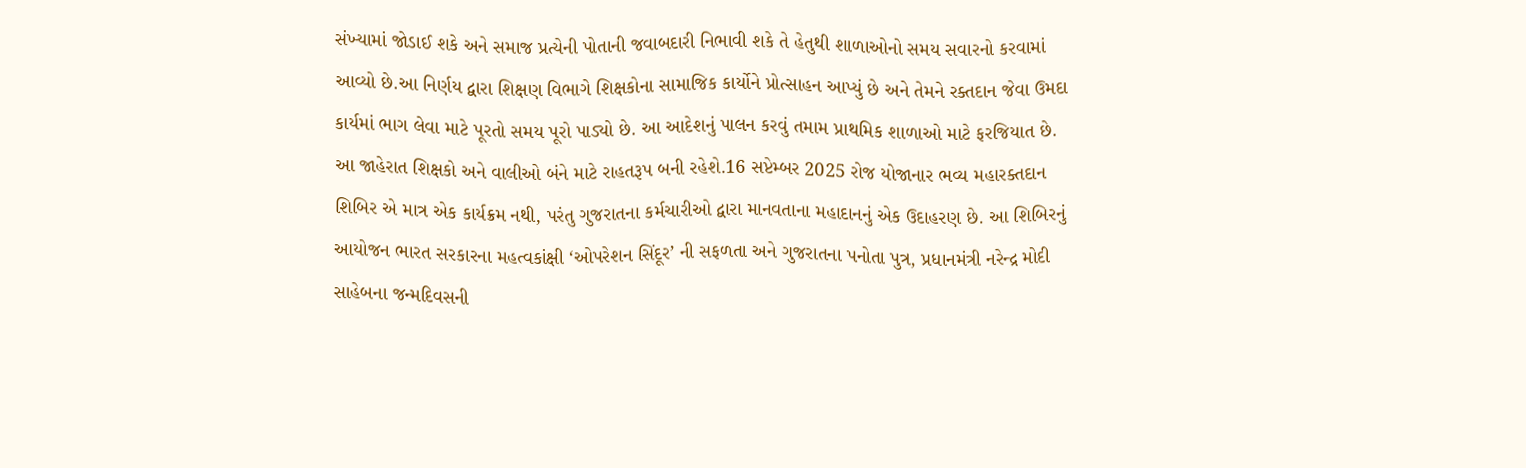સંખ્યામાં જોડાઈ શકે અને સમાજ પ્રત્યેની પોતાની જવાબદારી નિભાવી શકે તે હેતુથી શાળાઓનો સમય સવારનો કરવામાં આવ્યો છે.આ નિર્ણય દ્વારા શિક્ષણ વિભાગે શિક્ષકોના સામાજિક કાર્યોને પ્રોત્સાહન આપ્યું છે અને તેમને રક્તદાન જેવા ઉમદા કાર્યમાં ભાગ લેવા માટે પૂરતો સમય પૂરો પાડ્યો છે. આ આદેશનું પાલન કરવું તમામ પ્રાથમિક શાળાઓ માટે ફરજિયાત છે. આ જાહેરાત શિક્ષકો અને વાલીઓ બંને માટે રાહતરૂપ બની રહેશે.16 સપ્ટેમ્બર 2025 રોજ યોજાનાર ભવ્ય મહારક્તદાન શિબિર એ માત્ર એક કાર્યક્રમ નથી, પરંતુ ગુજરાતના કર્મચારીઓ દ્વારા માનવતાના મહાદાનનું એક ઉદાહરણ છે. આ શિબિરનું આયોજન ભારત સરકારના મહત્વકાંક્ષી ‘ઓપરેશન સિંદૂર’ ની સફળતા અને ગુજરાતના પનોતા પુત્ર, પ્રધાનમંત્રી નરેન્દ્ર મોદી સાહેબના જન્મદિવસની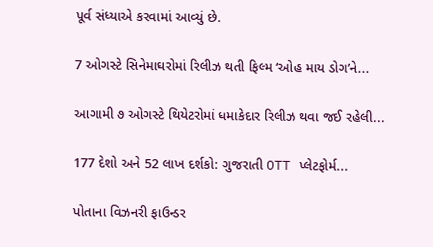પૂર્વ સંધ્યાએ કરવામાં આવ્યું છે.

7 ઓગસ્ટે સિનેમાઘરોમાં રિલીઝ થતી ફિલ્મ ‘ઓહ માય ડોગ’ને...

આગામી ૭ ઓગસ્ટે થિયેટરોમાં ધમાકેદાર રિલીઝ થવા જઈ રહેલી...

177 દેશો અને 52 લાખ દર્શકો: ગુજરાતી OTT પ્લેટફોર્મ...

પોતાના વિઝનરી ફાઉન્ડર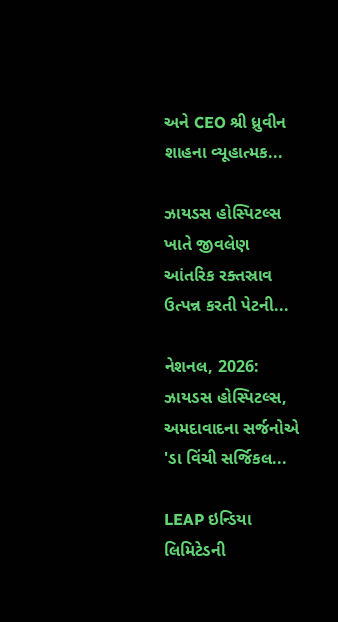અને CEO શ્રી ધ્રુવીન શાહના વ્યૂહાત્મક...

ઝાયડસ હોસ્પિટલ્સ ખાતે જીવલેણ આંતરિક રક્તસ્રાવ ઉત્પન્ન કરતી પેટની...

નેશનલ, 2026: ઝાયડસ હોસ્પિટલ્સ, અમદાવાદના સર્જનોએ 'ડા વિંચી સર્જિકલ...

LEAP ઇન્ડિયા લિમિટેડની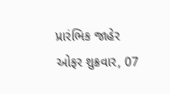પ્રારંભિક જાહેર ઓફર શુક્રવાર, 07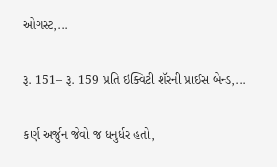ઓગસ્ટ,...

રૂ. 151– રૂ. 159 પ્રતિ ઇક્વિટી શૅરની પ્રાઈસ બેન્ડ,...

કર્ણ અર્જુન જેવો જ ધનુર્ધર હતો,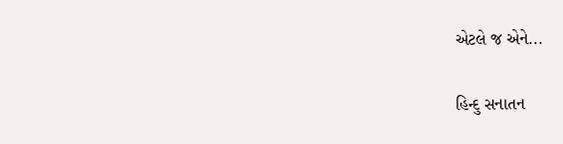એટલે જ એને...

હિન્દુ સનાતન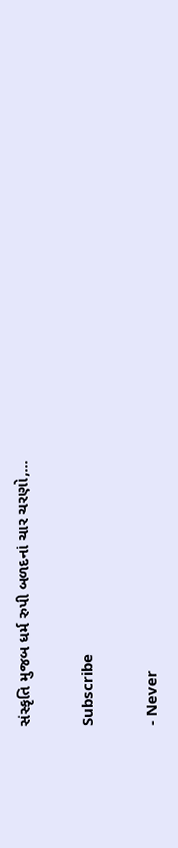સંસ્કૃતિ મુજબ ધર્મ રુપી બળદનાં ચાર ચરણો,...

Subscribe

- Never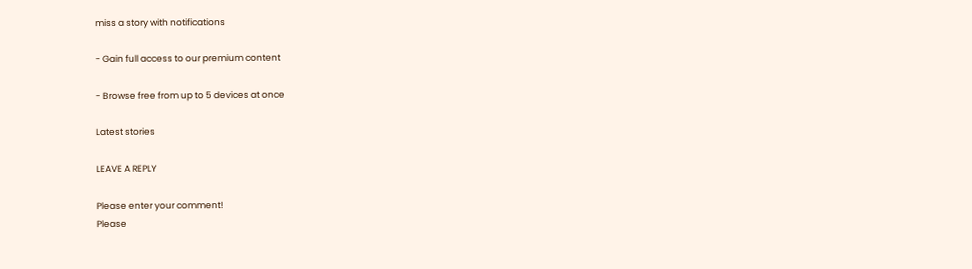miss a story with notifications

- Gain full access to our premium content

- Browse free from up to 5 devices at once

Latest stories

LEAVE A REPLY

Please enter your comment!
Please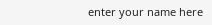enter your name here